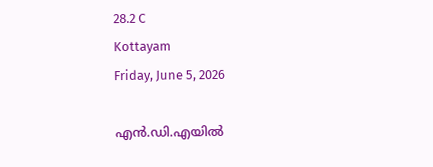28.2 C
Kottayam
Friday, June 5, 2026

എന്‍.ഡി.എയില്‍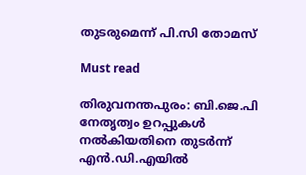തുടരുമെന്ന് പി.സി തോമസ്

Must read

തിരുവനന്തപുരം: ബി.ജെ.പി നേതൃത്വം ഉറപ്പുകള്‍ നല്‍കിയതിനെ തുടര്‍ന്ന് എന്‍.ഡി.എയില്‍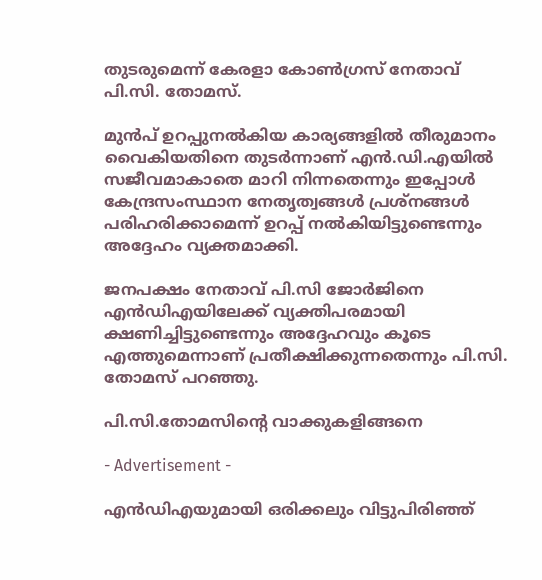തുടരുമെന്ന് കേരളാ കോണ്‍ഗ്രസ് നേതാവ് പി.സി. തോമസ്.

മുന്‍പ് ഉറപ്പുനല്‍കിയ കാര്യങ്ങളില്‍ തീരുമാനം വൈകിയതിനെ തുടര്‍ന്നാണ് എന്‍.ഡി.എയില്‍ സജീവമാകാതെ മാറി നിന്നതെന്നും ഇപ്പോള്‍ കേന്ദ്രസംസ്ഥാന നേതൃത്വങ്ങള്‍ പ്രശ്‌നങ്ങള്‍ പരിഹരിക്കാമെന്ന് ഉറപ്പ് നല്‍കിയിട്ടുണ്ടെന്നും അദ്ദേഹം വ്യക്തമാക്കി.

ജനപക്ഷം നേതാവ് പി.സി ജോര്‍ജിനെ എന്‍ഡിഎയിലേക്ക് വ്യക്തിപരമായി ക്ഷണിച്ചിട്ടുണ്ടെന്നും അദ്ദേഹവും കൂടെ എത്തുമെന്നാണ് പ്രതീക്ഷിക്കുന്നതെന്നും പി.സി. തോമസ് പറഞ്ഞു.

പി.സി.തോമസിൻ്റെ വാക്കുകളിങ്ങനെ

- Advertisement -

എൻഡിഎയുമായി ഒരിക്കലും വിട്ടുപിരിഞ്ഞ്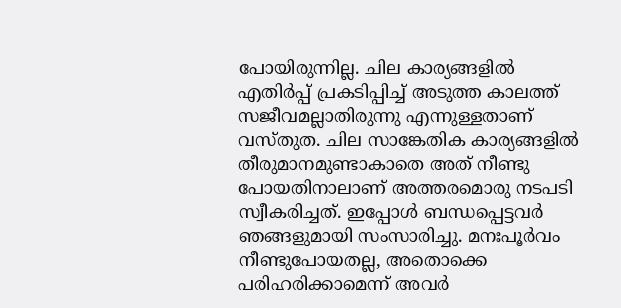പോയിരുന്നില്ല. ചില കാര്യങ്ങളിൽ എതിർപ്പ് പ്രകടിപ്പിച്ച് അടുത്ത കാലത്ത് സജീവമല്ലാതിരുന്നു എന്നുള്ളതാണ് വസ്തുത. ചില സാങ്കേതിക കാര്യങ്ങളിൽ തീരുമാനമുണ്ടാകാതെ അത് നീണ്ടു പോയതിനാലാണ് അത്തരമൊരു നടപടി സ്വീകരിച്ചത്. ഇപ്പോൾ ബന്ധപ്പെട്ടവർ ഞങ്ങളുമായി സംസാരിച്ചു. മനഃപൂർവം നീണ്ടുപോയതല്ല, അതൊക്കെ പരിഹരിക്കാമെന്ന് അവർ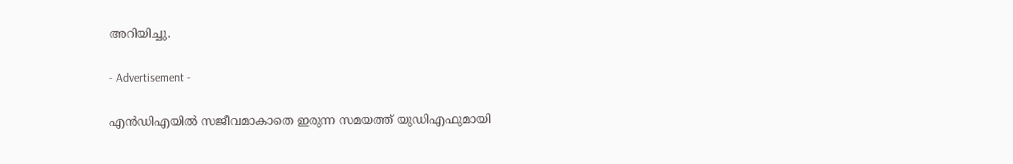അറിയിച്ചു.

- Advertisement -

എൻഡിഎയിൽ സജീവമാകാതെ ഇരുന്ന സമയത്ത് യുഡിഎഫുമായി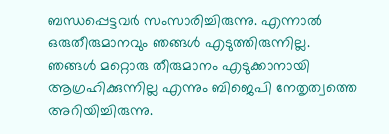ബന്ധപ്പെട്ടവർ സംസാരിച്ചിരുന്നു. എന്നാൽ ഒരുതീരുമാനവും ഞങ്ങൾ എടുത്തിരുന്നില്ല. ഞങ്ങൾ മറ്റൊരു തീരുമാനം എടുക്കാനായി ആഗ്രഹിക്കുന്നില്ല എന്നും ബിജെപി നേതൃത്വത്തെ അറിയിച്ചിരുന്നു.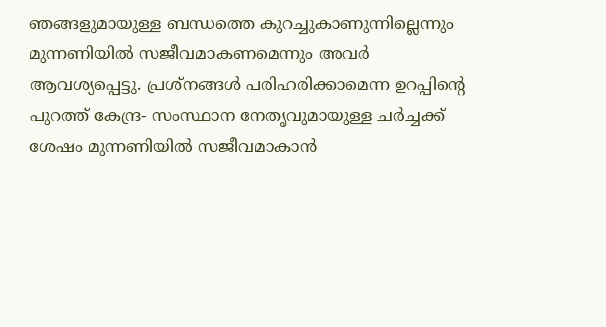ഞങ്ങളുമായുള്ള ബന്ധത്തെ കുറച്ചുകാണുന്നില്ലെന്നും മുന്നണിയിൽ സജീവമാകണമെന്നും അവർ ആവശ്യപ്പെട്ടു. പ്രശ്നങ്ങൾ പരിഹരിക്കാമെന്ന ഉറപ്പിന്റെ പുറത്ത് കേന്ദ്ര- സംസ്ഥാന നേതൃവുമായുള്ള ചർച്ചക്ക് ശേഷം മുന്നണിയിൽ സജീവമാകാൻ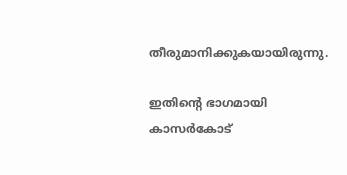തീരുമാനിക്കുകയായിരുന്നു.

ഇതിന്റെ ഭാഗമായി കാസർകോട്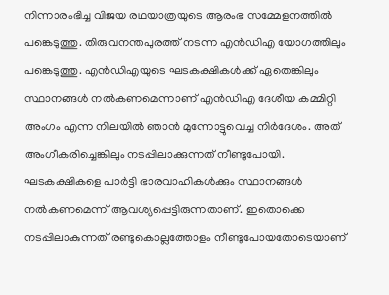നിന്നാരംഭിച്ച വിജയ രഥയാത്രയുടെ ആരംഭ സമ്മേളനത്തിൽ പങ്കെടുത്തു. തിരുവനന്തപുരത്ത് നടന്ന എൻഡിഎ യോഗത്തിലും പങ്കെടുത്തു. എൻഡിഎയുടെ ഘടകക്ഷികൾക്ക് ഏതെങ്കിലും സ്ഥാനങ്ങൾ നൽകണമെന്നാണ് എൻഡിഎ ദേശീയ കമ്മിറ്റി അംഗം എന്ന നിലയിൽ ഞാൻ മുന്നോട്ടുവെച്ച നിർദേശം. അത് അംഗീകരിച്ചെങ്കിലും നടപ്പിലാക്കുന്നത് നീണ്ടുപോയി. ഘടകക്ഷികളെ പാർട്ടി ഭാരവാഹികൾക്കും സ്ഥാനങ്ങൾ നൽകണമെന്ന് ആവശ്യപ്പെട്ടിരുന്നതാണ്. ഇതൊക്കെ നടപ്പിലാകുന്നത് രണ്ടുകൊല്ലത്തോളം നീണ്ടുപോയതോടെയാണ്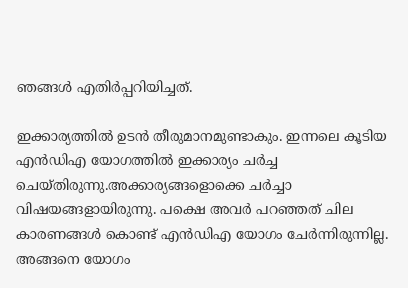ഞങ്ങൾ എതിർപ്പറിയിച്ചത്.

ഇക്കാര്യത്തിൽ ഉടൻ തീരുമാനമുണ്ടാകും. ഇന്നലെ കൂടിയ എൻഡിഎ യോഗത്തിൽ ഇക്കാര്യം ചർച്ച ചെയ്തിരുന്നു.അക്കാര്യങ്ങളൊക്കെ ചർച്ചാ വിഷയങ്ങളായിരുന്നു. പക്ഷെ അവർ പറഞ്ഞത് ചില കാരണങ്ങൾ കൊണ്ട് എൻഡിഎ യോഗം ചേർന്നിരുന്നില്ല. അങ്ങനെ യോഗം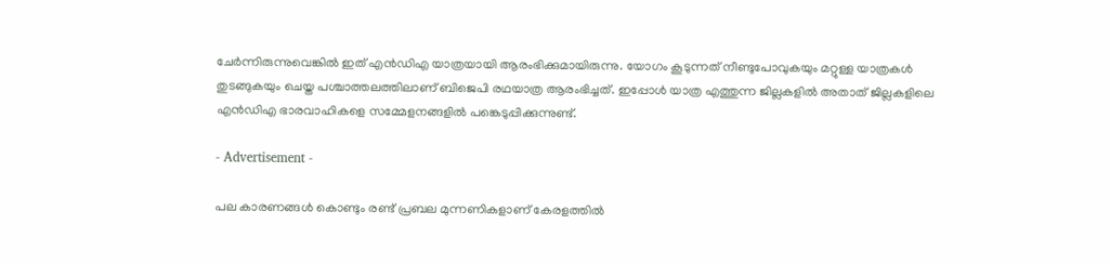ചേർന്നിരുന്നുവെങ്കിൽ ഇത് എൻഡിഎ യാത്രയായി ആരംഭിക്കുമായിരുന്നു. യോഗം കൂടുന്നത് നീണ്ടുപോവുകയും മറ്റുള്ള യാത്രകൾ തുടങ്ങുകയും ചെയ്ത പശ്ചാത്തലത്തിലാണ് ബിജെപി രഥയാത്ര ആരംഭിച്ചത്. ഇപ്പോൾ യാത്ര എത്തുന്ന ജില്ലകളിൽ അതാത് ജില്ലകളിലെ എൻഡിഎ ഭാരവാഹികളെ സമ്മേളനങ്ങളിൽ പങ്കെടുപ്പിക്കുന്നുണ്ട്.

- Advertisement -

പല കാരണങ്ങൾ കൊണ്ടും രണ്ട് പ്രബല മുന്നണികളാണ് കേരളത്തിൽ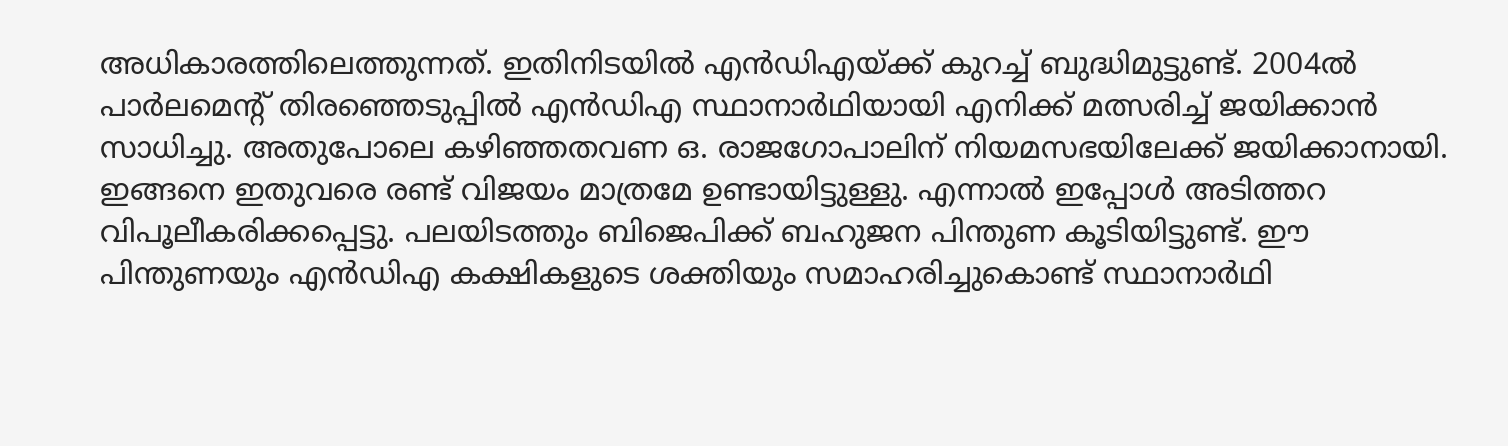അധികാരത്തിലെത്തുന്നത്. ഇതിനിടയിൽ എൻഡിഎയ്ക്ക് കുറച്ച് ബുദ്ധിമുട്ടുണ്ട്. 2004ൽ പാർലമെന്റ് തിരഞ്ഞെടുപ്പിൽ എൻഡിഎ സ്ഥാനാർഥിയായി എനിക്ക് മത്സരിച്ച് ജയിക്കാൻ സാധിച്ചു. അതുപോലെ കഴിഞ്ഞതവണ ഒ. രാജഗോപാലിന് നിയമസഭയിലേക്ക് ജയിക്കാനായി. ഇങ്ങനെ ഇതുവരെ രണ്ട് വിജയം മാത്രമേ ഉണ്ടായിട്ടുള്ളു. എന്നാൽ ഇപ്പോൾ അടിത്തറ വിപൂലീകരിക്കപ്പെട്ടു. പലയിടത്തും ബിജെപിക്ക് ബഹുജന പിന്തുണ കൂടിയിട്ടുണ്ട്. ഈ പിന്തുണയും എൻഡിഎ കക്ഷികളുടെ ശക്തിയും സമാഹരിച്ചുകൊണ്ട് സ്ഥാനാർഥി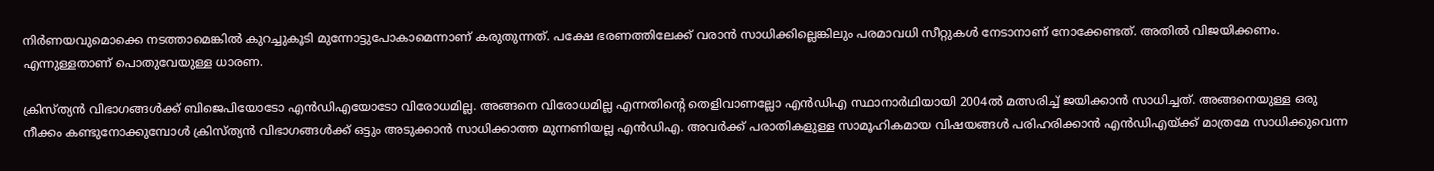നിർണയവുമൊക്കെ നടത്താമെങ്കിൽ കുറച്ചുകൂടി മുന്നോട്ടുപോകാമെന്നാണ് കരുതുന്നത്. പക്ഷേ ഭരണത്തിലേക്ക് വരാൻ സാധിക്കില്ലെങ്കിലും പരമാവധി സീറ്റുകൾ നേടാനാണ് നോക്കേണ്ടത്. അതിൽ വിജയിക്കണം. എന്നുള്ളതാണ് പൊതുവേയുള്ള ധാരണ.

ക്രിസ്ത്യൻ വിഭാഗങ്ങൾക്ക് ബിജെപിയോടോ എൻഡിഎയോടോ വിരോധമില്ല. അങ്ങനെ വിരോധമില്ല എന്നതിന്റെ തെളിവാണല്ലോ എൻഡിഎ സ്ഥാനാർഥിയായി 2004ൽ മത്സരിച്ച് ജയിക്കാൻ സാധിച്ചത്. അങ്ങനെയുള്ള ഒരു നീക്കം കണ്ടുനോക്കുമ്പോൾ ക്രിസ്ത്യൻ വിഭാഗങ്ങൾക്ക് ഒട്ടും അടുക്കാൻ സാധിക്കാത്ത മുന്നണിയല്ല എൻഡിഎ. അവർക്ക് പരാതികളുള്ള സാമൂഹികമായ വിഷയങ്ങൾ പരിഹരിക്കാൻ എൻഡിഎയ്ക്ക് മാത്രമേ സാധിക്കുവെന്ന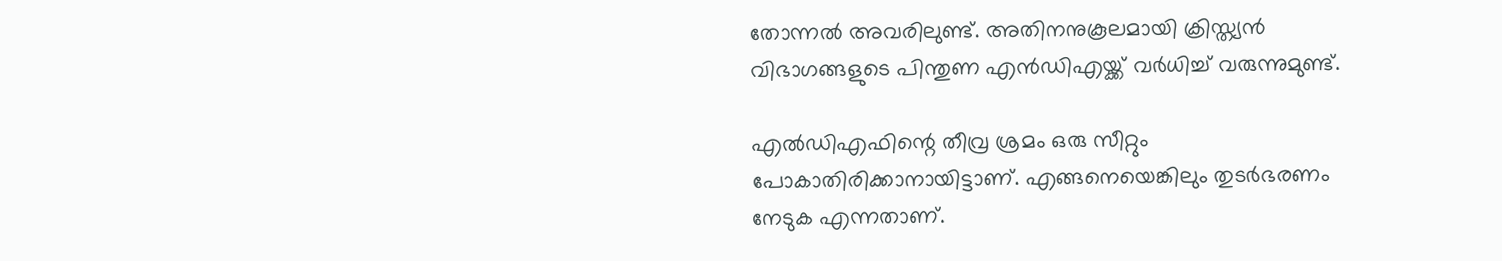തോന്നൽ അവരിലുണ്ട്. അതിനനുകൂലമായി ക്രിസ്ത്യൻ വിഭാഗങ്ങളുടെ പിന്തുണ എൻഡിഎയ്ക്ക് വർധിച്ച് വരുന്നുമുണ്ട്.

എൽഡിഎഫിന്റെ തീവ്ര ശ്രമം ഒരു സീറ്റും പോകാതിരിക്കാനായിട്ടാണ്. എങ്ങനെയെങ്കിലും തുടർഭരണം നേടുക എന്നതാണ്.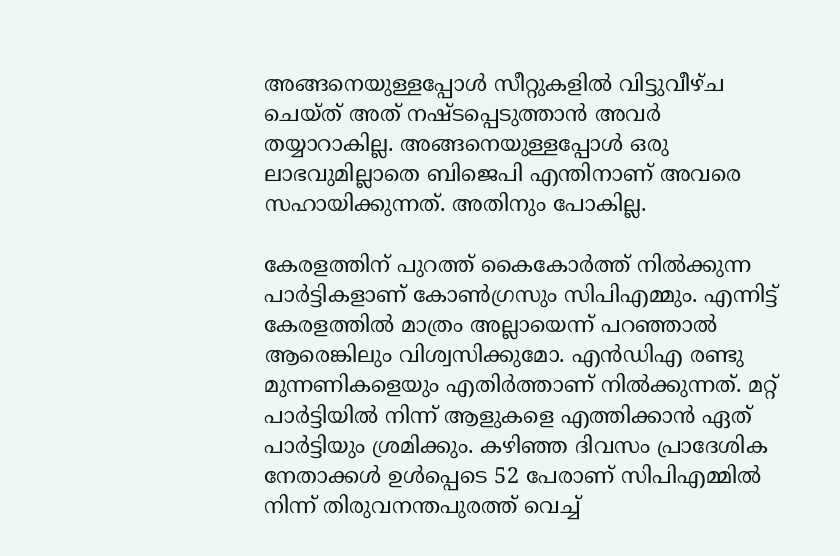അങ്ങനെയുള്ളപ്പോൾ സീറ്റുകളിൽ വിട്ടുവീഴ്ച ചെയ്ത് അത് നഷ്ടപ്പെടുത്താൻ അവർ തയ്യാറാകില്ല. അങ്ങനെയുള്ളപ്പോൾ ഒരു ലാഭവുമില്ലാതെ ബിജെപി എന്തിനാണ് അവരെ സഹായിക്കുന്നത്. അതിനും പോകില്ല.

കേരളത്തിന് പുറത്ത് കൈകോർത്ത് നിൽക്കുന്ന പാർട്ടികളാണ് കോൺഗ്രസും സിപിഎമ്മും. എന്നിട്ട് കേരളത്തിൽ മാത്രം അല്ലായെന്ന് പറഞ്ഞാൽ ആരെങ്കിലും വിശ്വസിക്കുമോ. എൻഡിഎ രണ്ടു മുന്നണികളെയും എതിർത്താണ് നിൽക്കുന്നത്. മറ്റ് പാർട്ടിയിൽ നിന്ന് ആളുകളെ എത്തിക്കാൻ ഏത് പാർട്ടിയും ശ്രമിക്കും. കഴിഞ്ഞ ദിവസം പ്രാദേശിക നേതാക്കൾ ഉൾപ്പെടെ 52 പേരാണ് സിപിഎമ്മിൽ നിന്ന് തിരുവനന്തപുരത്ത് വെച്ച്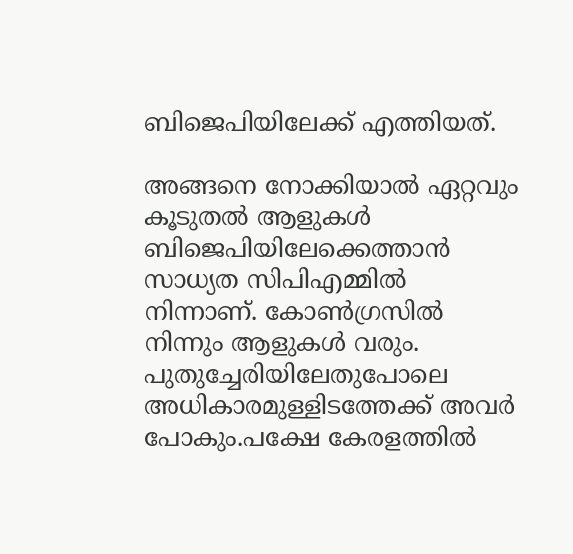ബിജെപിയിലേക്ക് എത്തിയത്.

അങ്ങനെ നോക്കിയാൽ ഏറ്റവും കൂടുതൽ ആളുകൾ ബിജെപിയിലേക്കെത്താൻ സാധ്യത സിപിഎമ്മിൽ നിന്നാണ്. കോൺഗ്രസിൽ നിന്നും ആളുകൾ വരും. പുതുച്ചേരിയിലേതുപോലെ അധികാരമുള്ളിടത്തേക്ക് അവർ പോകും.പക്ഷേ കേരളത്തിൽ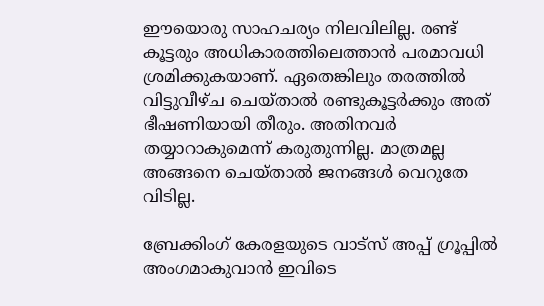ഈയൊരു സാഹചര്യം നിലവിലില്ല. രണ്ട് കൂട്ടരും അധികാരത്തിലെത്താൻ പരമാവധി ശ്രമിക്കുകയാണ്. ഏതെങ്കിലും തരത്തിൽ വിട്ടുവീഴ്ച ചെയ്താൽ രണ്ടുകൂട്ടർക്കും അത് ഭീഷണിയായി തീരും. അതിനവർ തയ്യാറാകുമെന്ന് കരുതുന്നില്ല. മാത്രമല്ല അങ്ങനെ ചെയ്താൽ ജനങ്ങൾ വെറുതേ വിടില്ല.

ബ്രേക്കിംഗ് കേരളയുടെ വാട്സ് അപ്പ് ഗ്രൂപ്പിൽ അംഗമാകുവാൻ ഇവിടെ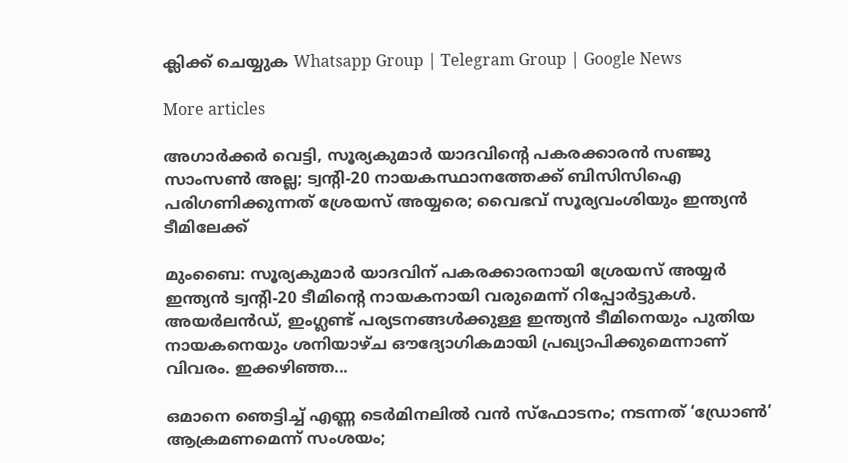ക്ലിക്ക് ചെയ്യുക Whatsapp Group | Telegram Group | Google News

More articles

അഗാർക്കർ വെട്ടി, സൂര്യകുമാര്‍ യാദവിന്റെ പകരക്കാരന്‍ സഞ്ജു സാംസണ്‍ അല്ല; ട്വന്റി-20 നായകസ്ഥാനത്തേക്ക് ബിസിസിഐ പരിഗണിക്കുന്നത് ശ്രേയസ് അയ്യരെ; വൈഭവ് സൂര്യവംശിയും ഇന്ത്യന്‍ ടീമിലേക്ക്

മുംബൈ: സൂര്യകുമാര്‍ യാദവിന് പകരക്കാരനായി ശ്രേയസ് അയ്യര്‍ ഇന്ത്യന്‍ ട്വന്റി-20 ടീമിന്റെ നായകനായി വരുമെന്ന് റിപ്പോര്‍ട്ടുകള്‍. അയര്‍ലന്‍ഡ്, ഇംഗ്ലണ്ട് പര്യടനങ്ങള്‍ക്കുള്ള ഇന്ത്യന്‍ ടീമിനെയും പുതിയ നായകനെയും ശനിയാഴ്ച ഔദ്യോഗികമായി പ്രഖ്യാപിക്കുമെന്നാണ് വിവരം. ഇക്കഴിഞ്ഞ...

ഒമാനെ ഞെട്ടിച്ച് എണ്ണ ടെർമിനലിൽ വൻ സ്ഫോടനം; നടന്നത് ‘ഡ്രോൺ’ ആക്രമണമെന്ന് സംശയം;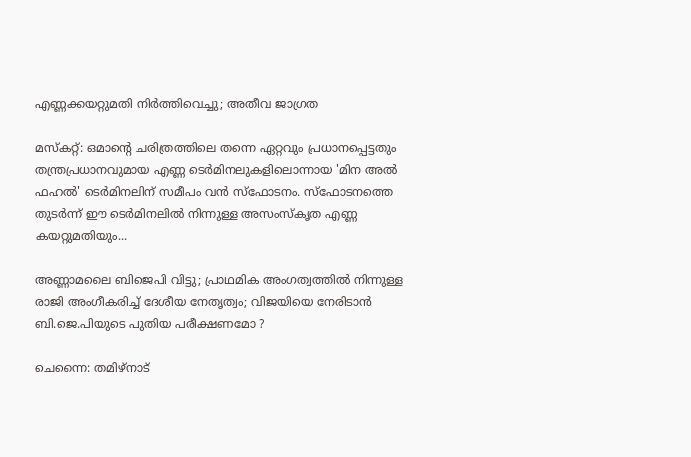എണ്ണക്കയറ്റുമതി നിർത്തിവെച്ചു; അതീവ ജാഗ്രത

മസ്കറ്റ്: ഒമാന്റെ ചരിത്രത്തിലെ തന്നെ ഏറ്റവും പ്രധാനപ്പെട്ടതും തന്ത്രപ്രധാനവുമായ എണ്ണ ടെർമിനലുകളിലൊന്നായ 'മിന അൽ ഫഹൽ' ടെർമിനലിന് സമീപം വൻ സ്ഫോടനം. സ്ഫോടനത്തെ തുടർന്ന് ഈ ടെർമിനലിൽ നിന്നുള്ള അസംസ്കൃത എണ്ണ കയറ്റുമതിയും...

അണ്ണാമലൈ ബിജെപി വിട്ടു; പ്രാഥമിക അംഗത്വത്തില്‍ നിന്നുള്ള രാജി അംഗീകരിച്ച് ദേശീയ നേതൃത്വം; വിജയിയെ നേരിടാൻ ബി.ജെ.പിയുടെ പുതിയ പരീക്ഷണമോ ?

ചെന്നൈ: തമിഴ്നാട്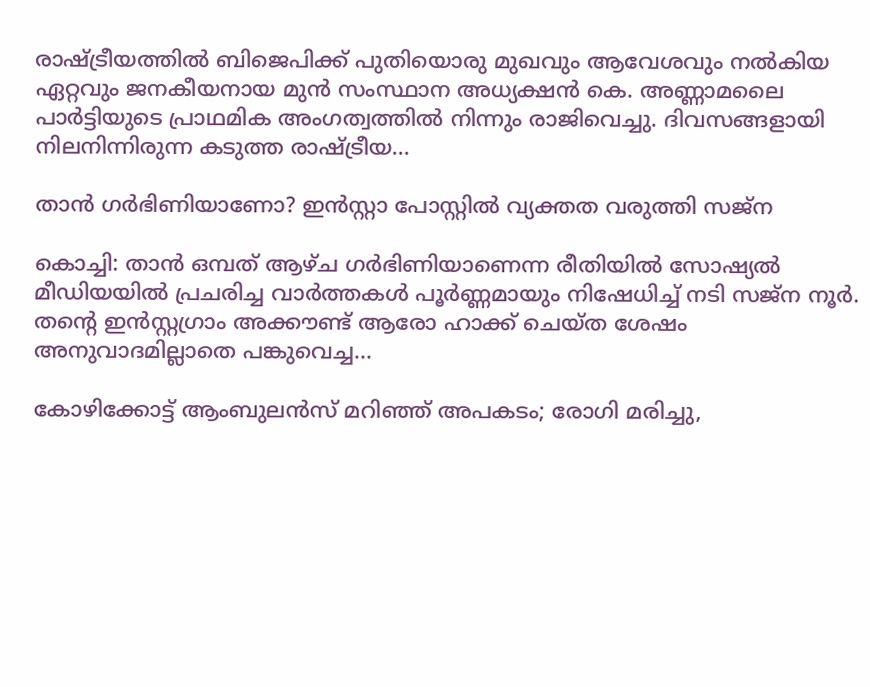രാഷ്ട്രീയത്തില്‍ ബിജെപിക്ക് പുതിയൊരു മുഖവും ആവേശവും നല്‍കിയ ഏറ്റവും ജനകീയനായ മുന്‍ സംസ്ഥാന അധ്യക്ഷന്‍ കെ. അണ്ണാമലൈ പാര്‍ട്ടിയുടെ പ്രാഥമിക അംഗത്വത്തില്‍ നിന്നും രാജിവെച്ചു. ദിവസങ്ങളായി നിലനിന്നിരുന്ന കടുത്ത രാഷ്ട്രീയ...

താൻ ഗർഭിണിയാണോ? ഇൻസ്റ്റാ പോസ്റ്റിൽ വ്യക്തത വരുത്തി സജ്‍ന

കൊച്ചി: താൻ ഒമ്പത് ആഴ്ച ഗർഭിണിയാണെന്ന രീതിയിൽ സോഷ്യൽ മീഡിയയിൽ പ്രചരിച്ച വാർത്തകൾ പൂർണ്ണമായും നിഷേധിച്ച് നടി സജ്‌ന നൂർ. തന്റെ ഇൻസ്റ്റഗ്രാം അക്കൗണ്ട് ആരോ ഹാക്ക് ചെയ്ത ശേഷം അനുവാദമില്ലാതെ പങ്കുവെച്ച...

കോഴിക്കോട്ട് ആംബുലൻസ് മറിഞ്ഞ് അപകടം; രോഗി മരിച്ചു,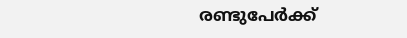രണ്ടുപേർക്ക്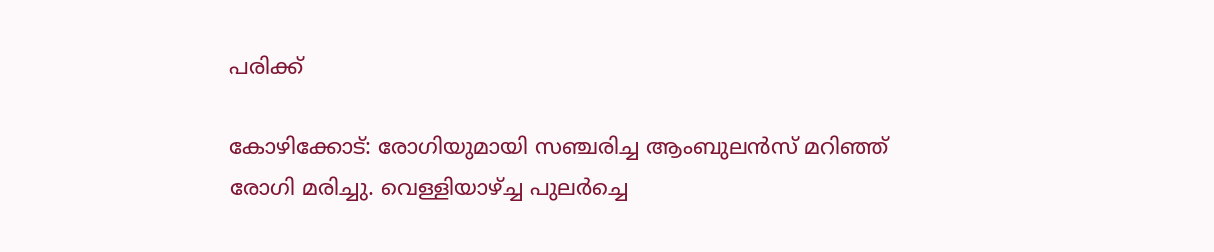പരിക്ക്

കോഴിക്കോട്: രോഗിയുമായി സഞ്ചരിച്ച ആംബുലൻസ് മറിഞ്ഞ് രോഗി മരിച്ചു. വെള്ളിയാഴ്ച്ച പുലർച്ചെ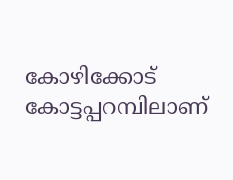കോഴിക്കോട് കോട്ടപ്പറമ്പിലാണ്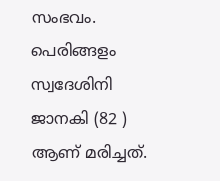സംഭവം. പെരിങ്ങളം സ്വദേശിനി ജാനകി (82 ) ആണ് മരിച്ചത്.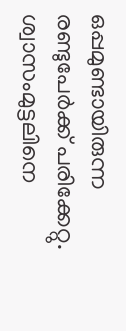ഒപ്പമുണ്ടായിരുന്ന രണ്ടുപേർക്ക് പരിക്കേറ്റു. ശ്വാസംമുട്ടലിനെ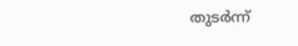തുടർന്ന്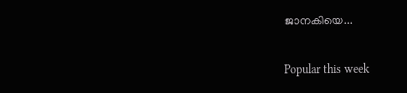ജാനകിയെ...

Popular this week